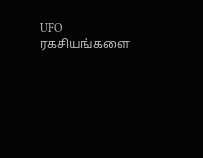UFO ரகசியங்களை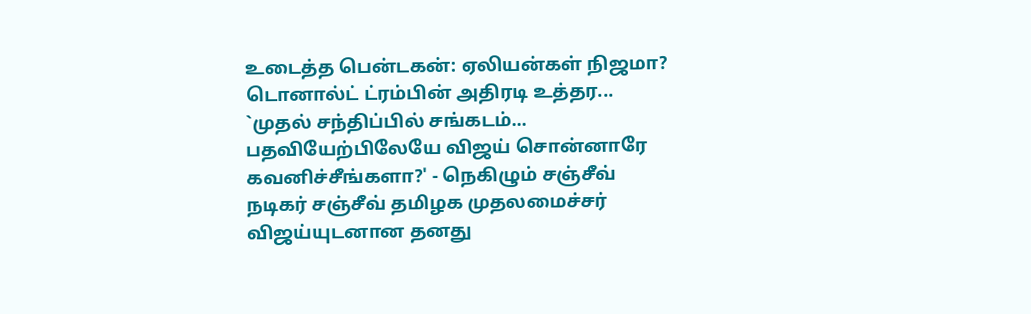உடைத்த பென்டகன்: ஏலியன்கள் நிஜமா? டொனால்ட் ட்ரம்பின் அதிரடி உத்தர...
`முதல் சந்திப்பில் சங்கடம்... பதவியேற்பிலேயே விஜய் சொன்னாரே கவனிச்சீங்களா?' - நெகிழும் சஞ்சீவ்
நடிகர் சஞ்சீவ் தமிழக முதலமைச்சர் விஜய்யுடனான தனது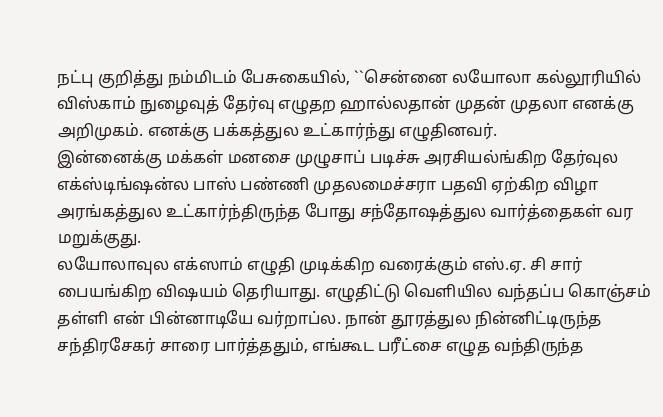நட்பு குறித்து நம்மிடம் பேசுகையில், ``சென்னை லயோலா கல்லூரியில் விஸ்காம் நுழைவுத் தேர்வு எழுதற ஹால்லதான் முதன் முதலா எனக்கு அறிமுகம். எனக்கு பக்கத்துல உட்கார்ந்து எழுதினவர்.
இன்னைக்கு மக்கள் மனசை முழுசாப் படிச்சு அரசியல்ங்கிற தேர்வுல எக்ஸ்டிங்ஷன்ல பாஸ் பண்ணி முதலமைச்சரா பதவி ஏற்கிற விழா அரங்கத்துல உட்கார்ந்திருந்த போது சந்தோஷத்துல வார்த்தைகள் வர மறுக்குது.
லயோலாவுல எக்ஸாம் எழுதி முடிக்கிற வரைக்கும் எஸ்.ஏ. சி சார் பையங்கிற விஷயம் தெரியாது. எழுதிட்டு வெளியில வந்தப்ப கொஞ்சம் தள்ளி என் பின்னாடியே வர்றாப்ல. நான் தூரத்துல நின்னிட்டிருந்த சந்திரசேகர் சாரை பார்த்ததும், எங்கூட பரீட்சை எழுத வந்திருந்த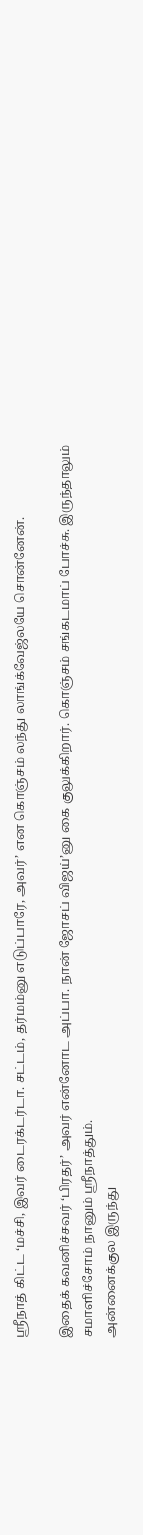ஸ்ரீநாத் கிட்ட ‘மச்சி, இவர் டைரக்டர்டா. சட்டம், தர்மம்னு எடுப்பாரே, அவர்’ என கொஞ்சம் லந்து லாங்க்வேஜ்லயே சொன்னேன்.

இதைக் கவனிச்சவர் ‘பிரதர்’ அவர் என்னோட அப்பா. நான் ஜோசப் விஜய்’னு கை குலுக்கிறார். கொஞ்சம் சங்கடமாப் போச்சு. இருந்தாலும் சமாளிச்சோம் நானும் ஸ்ரீநாத்தும்.
அன்னைக்குல இருந்து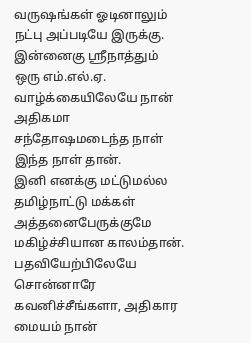வருஷங்கள் ஓடினாலும் நட்பு அப்படியே இருக்கு. இன்னைகு ஸ்ரீநாத்தும் ஒரு எம்.எல்.ஏ. வாழ்க்கையிலேயே நான் அதிகமா சந்தோஷமடைந்த நாள் இந்த நாள் தான்.
இனி எனக்கு மட்டுமல்ல தமிழ்நாட்டு மக்கள் அத்தனைபேருக்குமே மகிழ்ச்சியான காலம்தான். பதவியேற்பிலேயே சொன்னாரே கவனிச்சீங்களா, அதிகார மையம் நான்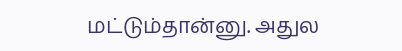மட்டும்தான்னு. அதுல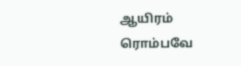ஆயிரம் ரொம்பவே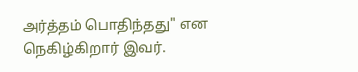அர்த்தம் பொதிந்தது" என நெகிழ்கிறார் இவர்.